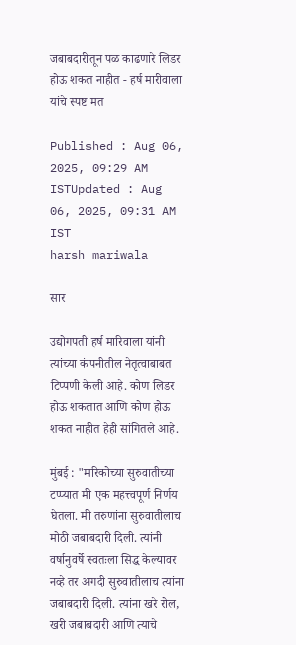जबाबदारीतून पळ काढणारे लिडर होऊ शकत नाहीत - हर्ष मारीवाला यांचे स्पष्ट मत

Published : Aug 06, 2025, 09:29 AM ISTUpdated : Aug 06, 2025, 09:31 AM IST
harsh mariwala

सार

उद्योगपती हर्ष मारिवाला यांनी त्यांच्या कंपनीतील नेतृत्वाबाबत टिप्पणी केली आहे. कोण लिडर होऊ शकतात आणि कोण होऊ शकत नाहीत हेही सांगितले आहे.

मुंबई : "मरिकोच्या सुरुवातीच्या टप्प्यात मी एक महत्त्वपूर्ण निर्णय घेतला. मी तरुणांना सुरुवातीलाच मोठी जबाबदारी दिली. त्यांनी वर्षानुवर्षे स्वतःला सिद्ध केल्यावर नव्हे तर अगदी सुरुवातीलाच त्यांना जबाबदारी दिली. त्यांना खरे रोल, खरी जबाबदारी आणि त्याचे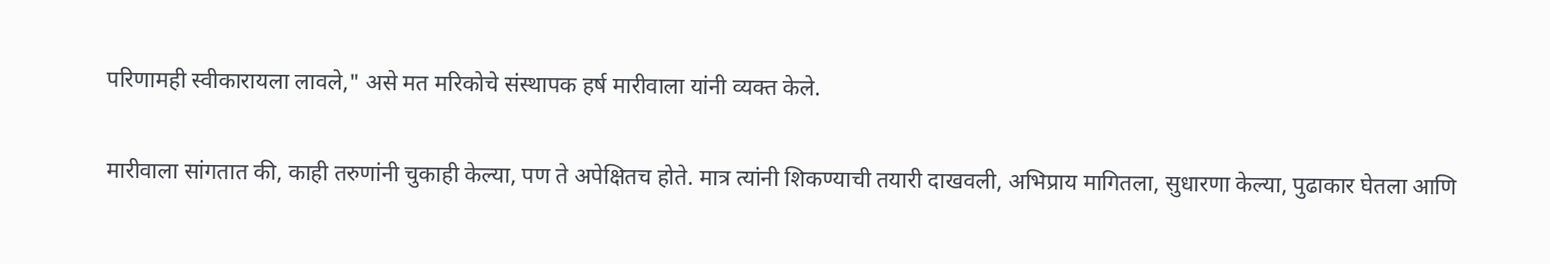परिणामही स्वीकारायला लावले," असे मत मरिकोचे संस्थापक हर्ष मारीवाला यांनी व्यक्त केले.

मारीवाला सांगतात की, काही तरुणांनी चुकाही केल्या, पण ते अपेक्षितच होते. मात्र त्यांनी शिकण्याची तयारी दाखवली, अभिप्राय मागितला, सुधारणा केल्या, पुढाकार घेतला आणि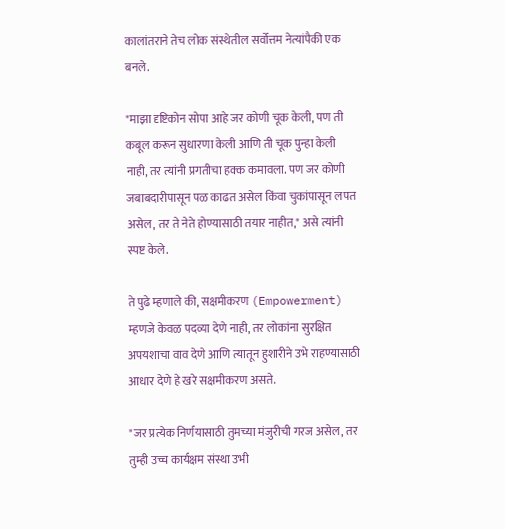कालांतराने तेच लोक संस्थेतील सर्वोत्तम नेत्यांपैकी एक बनले.

"माझा दृष्टिकोन सोपा आहे जर कोणी चूक केली, पण ती कबूल करून सुधारणा केली आणि ती चूक पुन्हा केली नाही, तर त्यांनी प्रगतीचा हक्क कमावला. पण जर कोणी जबाबदारीपासून पळ काढत असेल किंवा चुकांपासून लपत असेल, तर ते नेते होण्यासाठी तयार नाहीत," असे त्यांनी स्पष्ट केले.

ते पुढे म्हणाले की, सक्षमीकरण (Empowerment) म्हणजे केवळ पदव्या देणे नाही, तर लोकांना सुरक्षित अपयशाचा वाव देणे आणि त्यातून हुशारीने उभे राहण्यासाठी आधार देणे हे खरे सक्षमीकरण असते.

"जर प्रत्येक निर्णयासाठी तुमच्या मंजुरीची गरज असेल, तर तुम्ही उच्च कार्यक्षम संस्था उभी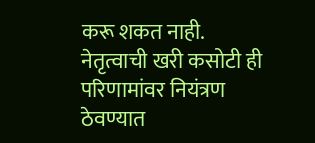करू शकत नाही. नेतृत्वाची खरी कसोटी ही परिणामांवर नियंत्रण ठेवण्यात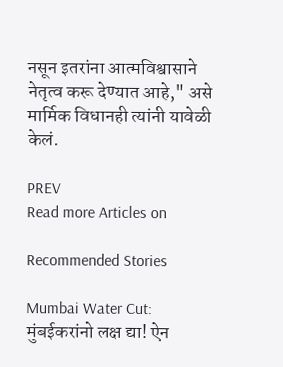नसून इतरांना आत्मविश्वासाने नेतृत्व करू देण्यात आहे," असे मार्मिक विधानही त्यांनी यावेळी केलं.

PREV
Read more Articles on

Recommended Stories

Mumbai Water Cut: मुंबईकरांनो लक्ष द्या! ऐन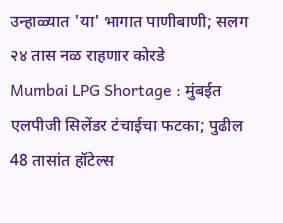उन्हाळ्यात 'या' भागात पाणीबाणी; सलग २४ तास नळ राहणार कोरडे
Mumbai LPG Shortage : मुंबईत एलपीजी सिलेंडर टंचाईचा फटका; पुढील 48 तासांत हॉटेल्स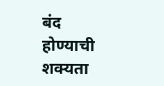बंद होण्याची शक्यता